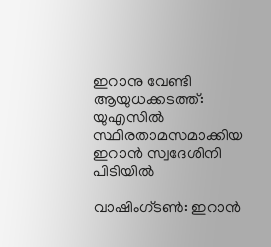ഇറാനു വേണ്ടി ആയുധക്കടത്ത്: യുഎസിൽ സ്ഥിരതാമസമാക്കിയ ഇറാൻ സ്വദേശിനി പിടിയിൽ

വാഷിംഗ്ടൺ: ഇറാൻ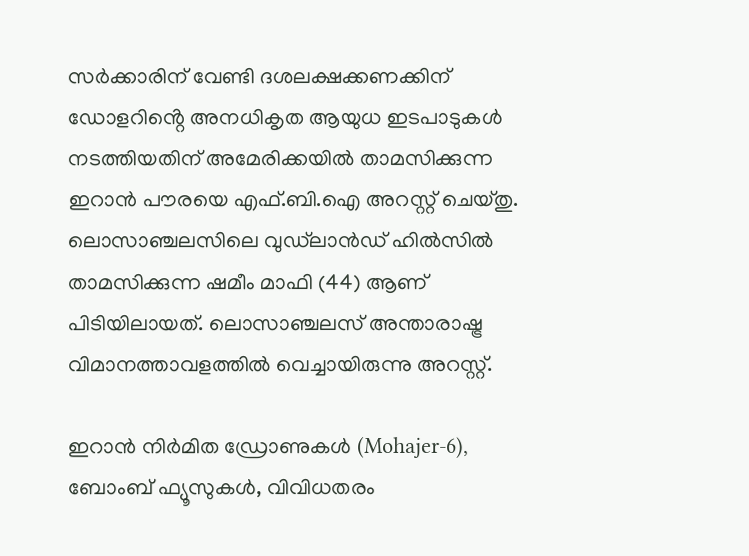സർക്കാരിന് വേണ്ടി ദശലക്ഷക്കണക്കിന് ഡോളറിൻ്റെ അനധികൃത ആയുധ ഇടപാടുകൾ നടത്തിയതിന് അമേരിക്കയിൽ താമസിക്കുന്ന ഇറാൻ പൗരയെ എഫ്.ബി.ഐ അറസ്റ്റ് ചെയ്തു. ലൊസാഞ്ചലസിലെ വുഡ്‌ലാൻഡ് ഹിൽസിൽ താമസിക്കുന്ന ഷമീം മാഫി (44) ആണ് പിടിയിലായത്. ലൊസാഞ്ചലസ് അന്താരാഷ്ട്ര വിമാനത്താവളത്തിൽ വെച്ചായിരുന്നു അറസ്റ്റ്.

ഇറാൻ നിർമിത ഡ്രോണുകൾ (Mohajer-6), ബോംബ് ഫ്യൂസുകൾ, വിവിധതരം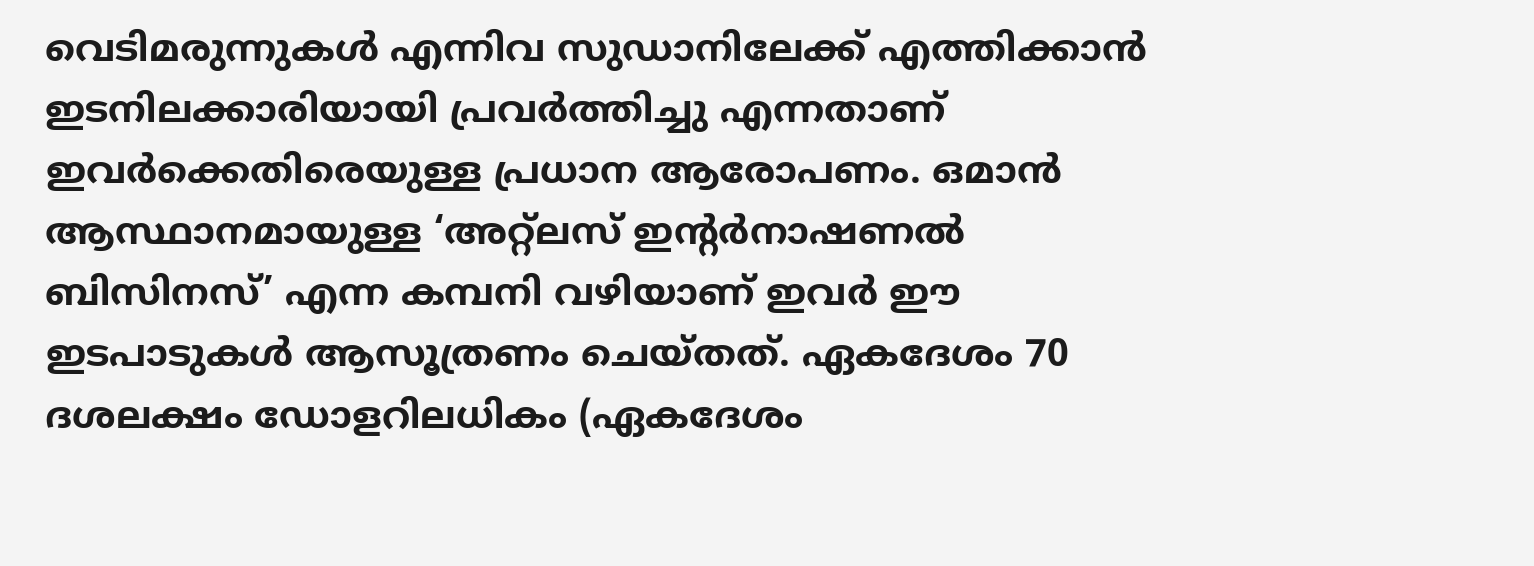വെടിമരുന്നുകൾ എന്നിവ സുഡാനിലേക്ക് എത്തിക്കാൻ ഇടനിലക്കാരിയായി പ്രവർത്തിച്ചു എന്നതാണ് ഇവർക്കെതിരെയുള്ള പ്രധാന ആരോപണം. ഒമാൻ ആസ്ഥാനമായുള്ള ‘അറ്റ്‌ലസ് ഇൻ്റർനാഷണൽ ബിസിനസ്’ എന്ന കമ്പനി വഴിയാണ് ഇവർ ഈ ഇടപാടുകൾ ആസൂത്രണം ചെയ്തത്. ഏകദേശം 70 ദശലക്ഷം ഡോളറിലധികം (ഏകദേശം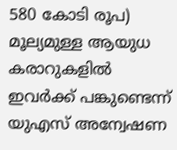580 കോടി രൂപ) മൂല്യമുള്ള ആയുധ കരാറുകളിൽ ഇവർക്ക് പങ്കുണ്ടെന്ന് യുഎസ് അന്വേഷണ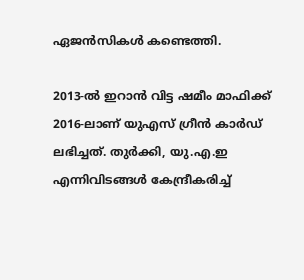ഏജൻസികൾ കണ്ടെത്തി.

2013-ൽ ഇറാൻ വിട്ട ഷമീം മാഫിക്ക് 2016-ലാണ് യുഎസ് ഗ്രീൻ കാർഡ് ലഭിച്ചത്. തുർക്കി, യു.എ.ഇ എന്നിവിടങ്ങൾ കേന്ദ്രീകരിച്ച്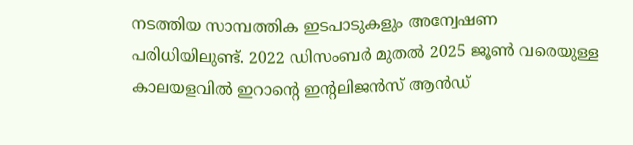നടത്തിയ സാമ്പത്തിക ഇടപാടുകളും അന്വേഷണ പരിധിയിലുണ്ട്. 2022 ഡിസംബർ മുതൽ 2025 ജൂൺ വരെയുള്ള കാലയളവിൽ ഇറാന്റെ ഇന്റലിജൻസ് ആൻഡ്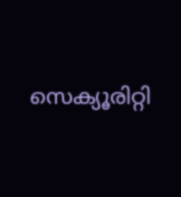സെക്യൂരിറ്റി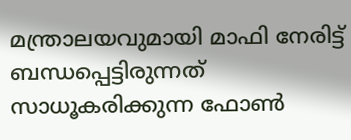മന്ത്രാലയവുമായി മാഫി നേരിട്ട് ബന്ധപ്പെട്ടിരുന്നത് സാധൂകരിക്കുന്ന ഫോൺ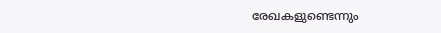രേഖകളുണ്ടെന്നും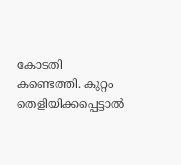കോടതി കണ്ടെത്തി. കുറ്റം തെളിയിക്കപ്പെട്ടാൽ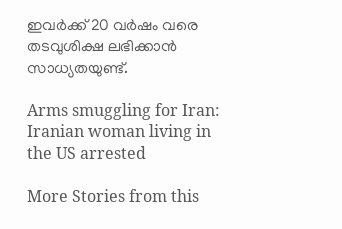ഇവർക്ക് 20 വർഷം വരെ തടവുശിക്ഷ ലഭിക്കാൻ സാധ്യതയുണ്ട്.

Arms smuggling for Iran: Iranian woman living in the US arrested

More Stories from this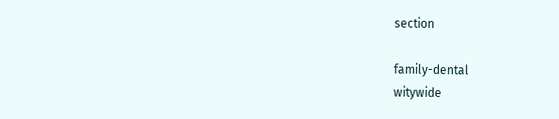section

family-dental
witywide